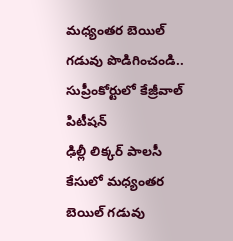మధ్యంతర బెయిల్ గడువు పొడిగించండి.. సుప్రీంకోర్టులో కేజ్రీవాల్ పిటీషన్
ఢిల్లీ లిక్కర్ పాలసీ కేసులో మధ్యంతర బెయిల్ గడువు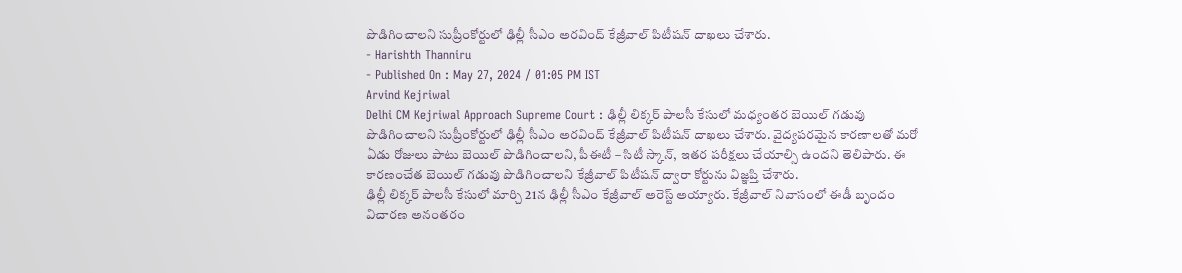పొడిగించాలని సుప్రీంకోర్టులో ఢిల్లీ సీఎం అరవింద్ కేజ్రీవాల్ పిటీషన్ దాఖలు చేశారు.
- Harishth Thanniru
- Published On : May 27, 2024 / 01:05 PM IST
Arvind Kejriwal
Delhi CM Kejriwal Approach Supreme Court : ఢిల్లీ లిక్కర్ పాలసీ కేసులో మధ్యంతర బెయిల్ గడువు పొడిగించాలని సుప్రీంకోర్టులో ఢిల్లీ సీఎం అరవింద్ కేజ్రీవాల్ పిటీషన్ దాఖలు చేశారు. వైద్యపరమైన కారణాలతో మరో ఏడు రోజులు పాటు బెయిల్ పొడిగించాలని, పీఈటీ – సిటీ స్కాన్, ఇతర పరీక్షలు చేయాల్సి ఉందని తెలిపారు. ఈ కారణంచేత బెయిల్ గడువు పొడిగించాలని కేజ్రీవాల్ పిటీషన్ ద్వారా కోర్టును విజ్ఞప్తి చేశారు.
ఢిల్లీ లిక్కర్ పాలసీ కేసులో మార్చి 21న ఢిల్లీ సీఎం కేజ్రీవాల్ అరెస్ట్ అయ్యారు. కేజ్రీవాల్ నివాసంలో ఈడీ బృందం విచారణ అనంతరం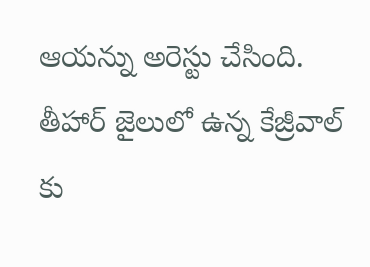ఆయన్ను అరెస్టు చేసింది. తీహార్ జైలులో ఉన్న కేజ్రీవాల్ కు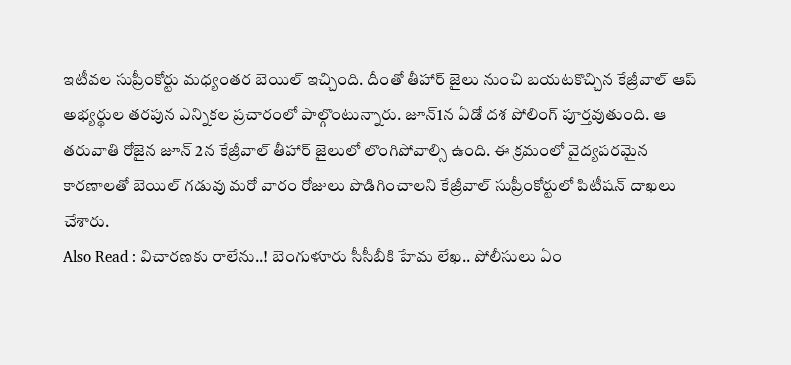ఇటీవల సుప్రీంకోర్టు మధ్యంతర బెయిల్ ఇచ్చింది. దీంతో తీహార్ జైలు నుంచి బయటకొచ్చిన కేజ్రీవాల్ ఆప్ అభ్యర్థుల తరపున ఎన్నికల ప్రచారంలో పాల్గొంటున్నారు. జూన్1న ఏడో దశ పోలింగ్ పూర్తవుతుంది. ఆ తరువాతి రోజైన జూన్ 2న కేజ్రీవాల్ తీహార్ జైలులో లొంగిపోవాల్సి ఉంది. ఈ క్రమంలో వైద్యపరమైన కారణాలతో బెయిల్ గడువు మరో వారం రోజులు పొడిగించాలని కేజ్రీవాల్ సుప్రీంకోర్టులో పిటీషన్ దాఖలు చేశారు.
Also Read : విచారణకు రాలేను..! బెంగుళూరు సీసీబీకి హేమ లేఖ.. పోలీసులు ఏం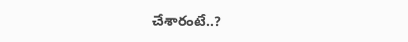చేశారంటే..?